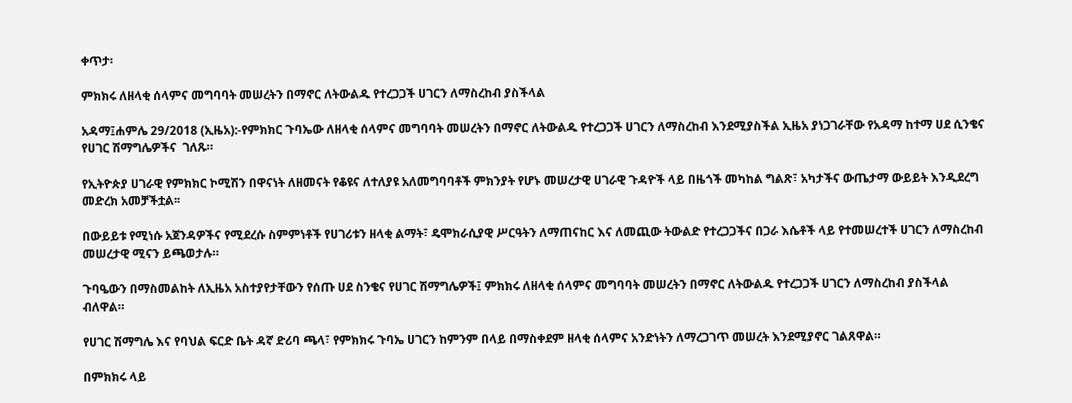ቀጥታ፡

ምክክሩ ለዘላቂ ሰላምና መግባባት መሠረትን በማኖር ለትውልዱ የተረጋጋች ሀገርን ለማስረከብ ያስችላል

አዳማ፤ሐምሌ 29/2018 (ኢዜአ):-የምክክር ጉባኤው ለዘላቂ ሰላምና መግባባት መሠረትን በማኖር ለትውልዱ የተረጋጋች ሀገርን ለማስረከብ እንደሚያስችል ኢዜአ ያነጋገራቸው የአዳማ ከተማ ሀደ ሲንቄና የሀገር ሽማግሌዎችና  ገለጹ።

የኢትዮጵያ ሀገራዊ የምክክር ኮሚሽን በዋናነት ለዘመናት የቆዩና ለተለያዩ አለመግባባቶች ምክንያት የሆኑ መሠረታዊ ሀገራዊ ጉዳዮች ላይ በዜጎች መካከል ግልጽ፣ አካታችና ውጤታማ ውይይት እንዲደረግ መድረክ አመቻችቷል፡፡

በውይይቱ የሚነሱ አጀንዳዎችና የሚደረሱ ስምምነቶች የሀገሪቱን ዘላቂ ልማት፣ ዴሞክራሲያዊ ሥርዓትን ለማጠናከር እና ለመጪው ትውልድ የተረጋጋችና በጋራ እሴቶች ላይ የተመሠረተች ሀገርን ለማስረከብ መሠረታዊ ሚናን ይጫወታሉ።

ጉባዔውን በማስመልከት ለኢዜአ አስተያየታቸውን የሰጡ ሀደ ስንቄና የሀገር ሽማግሌዎች፤ ምክክሩ ለዘላቂ ሰላምና መግባባት መሠረትን በማኖር ለትውልዱ የተረጋጋች ሀገርን ለማስረከብ ያስችላል ብለዋል።

የሀገር ሽማግሌ እና የባህል ፍርድ ቤት ዳኛ ድሪባ ጫላ፣ የምክክሩ ጉባኤ ሀገርን ከምንም በላይ በማስቀደም ዘላቂ ሰላምና አንድነትን ለማረጋገጥ መሠረት እንደሚያኖር ገልጸዋል።

በምክክሩ ላይ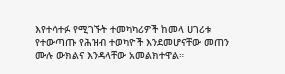እየተሳተፉ የሚገኙት ተመካካሪዎች ከመላ ሀገሪቱ የተውጣጡ የሕዝብ ተወካዮች እንደመሆናቸው መጠን ሙሉ ውክልና እንዳላቸው አመልክተዋል።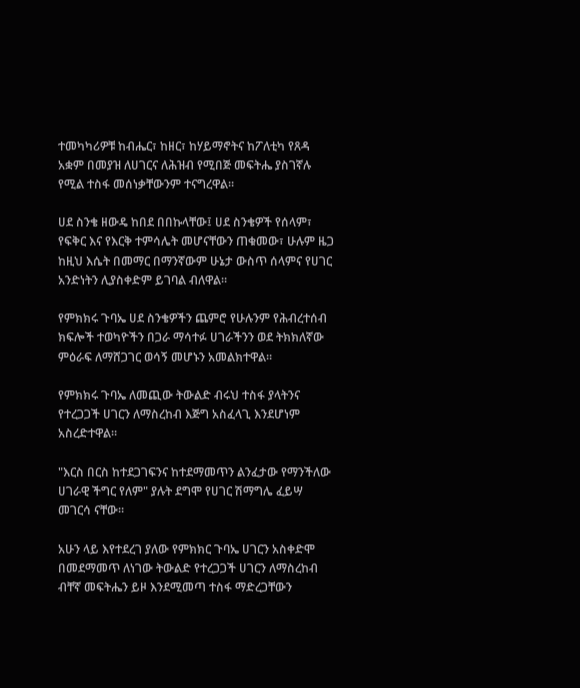ተመካካሪዎቹ ከብሔር፣ ከዘር፣ ከሃይማኖትና ከፖለቲካ የጸዳ አቋም በመያዝ ለሀገርና ለሕዝብ የሚበጅ መፍትሔ ያስገኛሉ የሚል ተስፋ መሰነቃቸውንም ተናግረዋል።

ሀደ ስንቄ ዘውዴ ከበደ በበኩላቸው፤ ሀደ ስንቄዎች የሰላም፣ የፍቅር እና የእርቅ ተምሳሌት መሆናቸውን ጠቁመው፣ ሁሉም ዜጋ ከዚህ እሴት በመማር በማንኛውም ሁኔታ ውስጥ ሰላምና የሀገር አንድነትን ሊያስቀድም ይገባል ብለዋል።

የምክክሩ ጉባኤ ሀደ ስንቄዎችን ጨምሮ የሁሉንም የሕብረተሰብ ክፍሎች ተወካዮችን በጋራ ማሳተፉ ሀገራችንን ወደ ትክክለኛው ምዕራፍ ለማሸጋገር ወሳኝ መሆኑን አመልክተዋል።

የምክክሩ ጉባኤ ለመጪው ትውልድ ብሩህ ተስፋ ያላትንና የተረጋጋች ሀገርን ለማስረከብ እጅግ አስፈላጊ እንደሆነም አስረድተዋል።

"እርስ በርስ ከተደጋገፍንና ከተደማመጥን ልንፈታው የማንችለው ሀገራዊ ችግር የለም" ያሉት ደግሞ የሀገር ሽማግሌ ፈይሣ መገርሳ ናቸው።

አሁን ላይ እየተደረገ ያለው የምክክር ጉባኤ ሀገርን አስቀድሞ በመደማመጥ ለነገው ትውልድ የተረጋጋች ሀገርን ለማስረከብ ብቸኛ መፍትሔን ይዞ እንደሚመጣ ተስፋ ማድረጋቸውን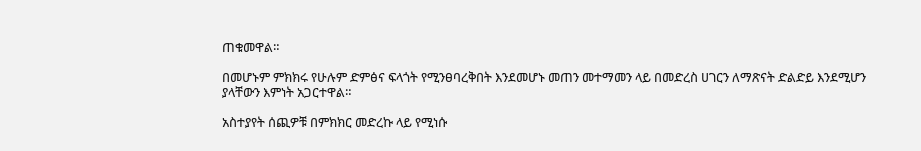ጠቁመዋል።

በመሆኑም ምክክሩ የሁሉም ድምፅና ፍላጎት የሚንፀባረቅበት እንደመሆኑ መጠን መተማመን ላይ በመድረስ ሀገርን ለማጽናት ድልድይ እንደሚሆን ያላቸውን እምነት አጋርተዋል።

አስተያየት ሰጪዎቹ በምክክር መድረኩ ላይ የሚነሱ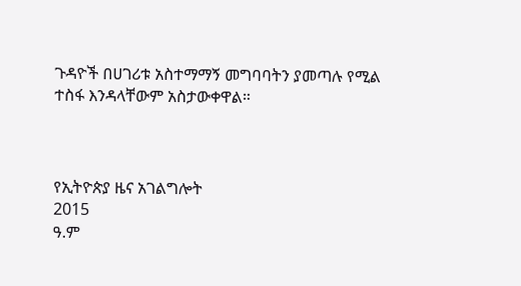ጉዳዮች በሀገሪቱ አስተማማኝ መግባባትን ያመጣሉ የሚል ተስፋ እንዳላቸውም አስታውቀዋል።



የኢትዮጵያ ዜና አገልግሎት
2015
ዓ.ም